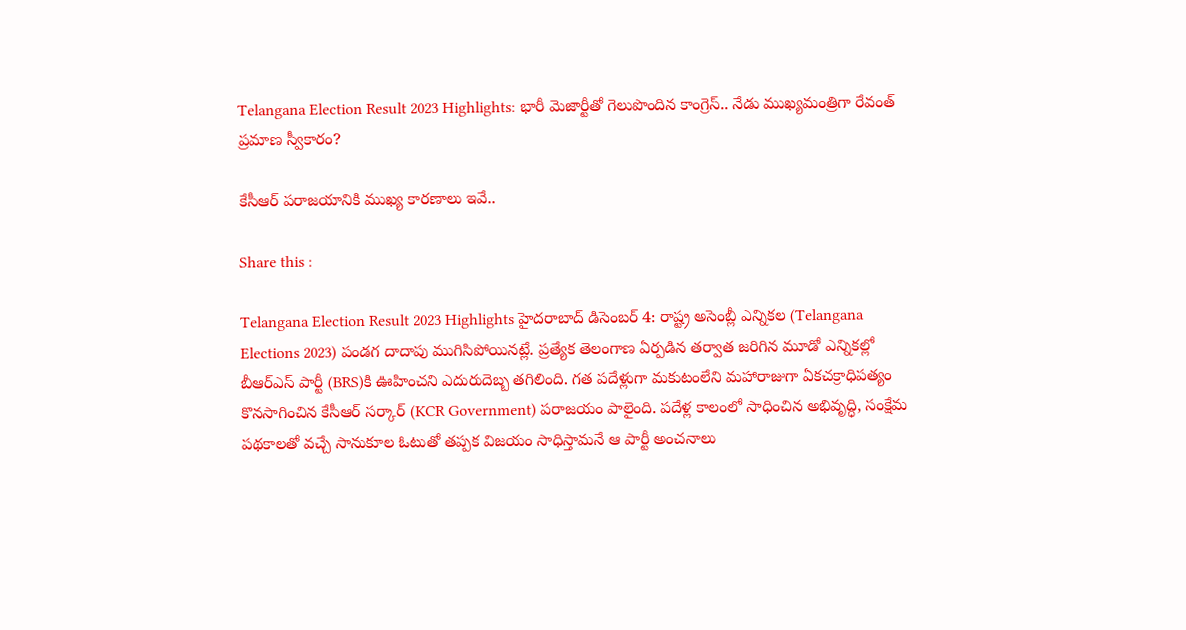Telangana Election Result 2023 Highlights: భారీ మెజార్టీతో గెలుపొందిన కాంగ్రెస్‌.. నేడు ముఖ్యమంత్రిగా రేవంత్‌ ప్రమాణ స్వీకారం?

కేసీఆర్‌ పరాజయానికి ముఖ్య కారణాలు ఇవే..

Share this :

Telangana Election Result 2023 Highlights హైదరాబాద్‌ డిసెంబర్‌ 4: రాష్ట్ర అసెంబ్లీ ఎన్నికల (Telangana Elections 2023) పండగ దాదాపు ముగిసిపోయినట్లే. ప్రత్యేక తెలంగాణ ఏర్పడిన తర్వాత జరిగిన మూడో ఎన్నికల్లో బీఆర్‌ఎస్‌ పార్టీ (BRS)కి ఊహించని ఎదురుదెబ్బ తగిలింది. గత పదేళ్లుగా మకుటంలేని మహారాజుగా ఏకచక్రాధిపత్యం కొనసాగించిన కేసీఆర్‌ సర్కార్ (KCR Government) పరాజయం పాలైంది. పదేళ్ల కాలంలో సాధించిన అభివృద్ధి, సంక్షేమ పథకాలతో వచ్చే సానుకూల ఓటుతో తప్పక విజయం సాధిస్తామనే ఆ పార్టీ అంచనాలు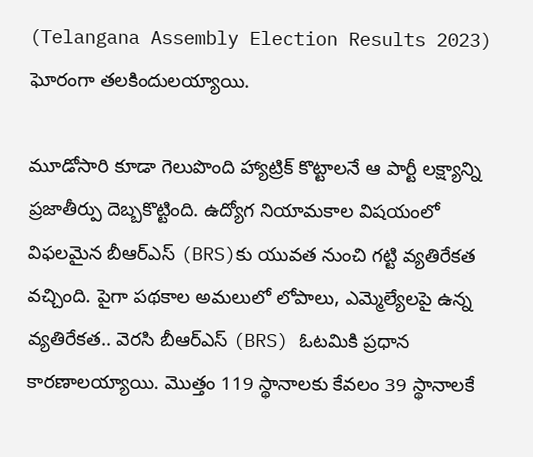(Telangana Assembly Election Results 2023) ఘోరంగా తలకిందులయ్యాయి.

మూడోసారి కూడా గెలుపొంది హ్యాట్రిక్‌ కొట్టాలనే ఆ పార్టీ లక్ష్యాన్ని ప్రజాతీర్పు దెబ్బకొట్టింది. ఉద్యోగ నియామకాల విషయంలో విఫలమైన బీఆర్‌ఎస్‌ (BRS)కు యువత నుంచి గట్టి వ్యతిరేకత వచ్చింది. పైగా పథకాల అమలులో లోపాలు, ఎమ్మెల్యేలపై ఉన్న వ్యతిరేకత.. వెరసి బీఆర్‌ఎస్‌ (BRS) ఓటమికి ప్రధాన కారణాలయ్యాయి. మొత్తం 119 స్థానాలకు కేవలం 39 స్థానాలకే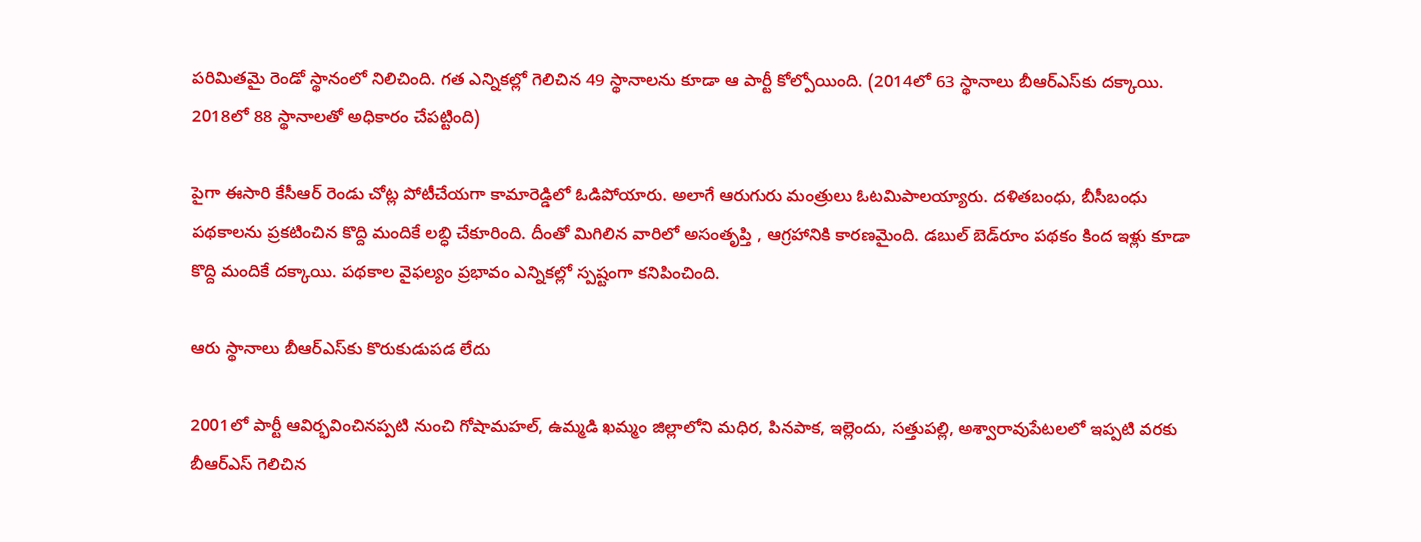పరిమితమై రెండో స్థానంలో నిలిచింది. గత ఎన్నికల్లో గెలిచిన 49 స్థానాలను కూడా ఆ పార్టీ కోల్పోయింది. (2014లో 63 స్థానాలు బీఆర్‌ఎస్‌కు దక్కాయి. 2018లో 88 స్థానాలతో అధికారం చేపట్టింది)

పైగా ఈసారి కేసీఆర్‌ రెండు చోట్ల పోటీచేయగా కామారెడ్డిలో ఓడిపోయారు. అలాగే ఆరుగురు మంత్రులు ఓటమిపాలయ్యారు. దళితబంధు, బీసీబంధు పథకాలను ప్రకటించిన కొద్ది మందికే లబ్ధి చేకూరింది. దీంతో మిగిలిన వారిలో అసంతృప్తి , ఆగ్రహానికి కారణమైంది. డబుల్‌ బెడ్‌రూం పథకం కింద ఇళ్లు కూడా కొద్ది మందికే దక్కాయి. పథకాల వైఫల్యం ప్రభావం ఎన్నికల్లో స్పష్టంగా కనిపించింది.

ఆరు స్థానాలు బీఆర్‌ఎస్‌కు కొరుకుడుపడ లేదు

2001లో పార్టీ ఆవిర్భవించినప్పటి నుంచి గోషామహల్‌, ఉమ్మడి ఖమ్మం జిల్లాలోని మధిర, పినపాక, ఇల్లెందు, సత్తుపల్లి, అశ్వారావుపేటలలో ఇప్పటి వరకు బీఆర్‌ఎస్‌ గెలిచిన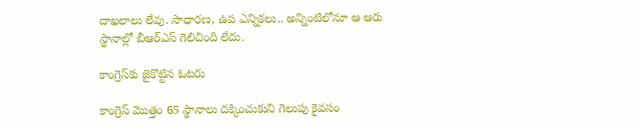దాఖలాలు లేవు. సాధారణ, ఉప ఎన్నికలు.. అన్నింటిలోనూ ఆ ఆరు స్థానాల్లో బీఆర్ఎస్‌ గెలిచింది లేదు.

కాంగ్రెస్‌కు జైకొట్టిన ఓటరు

కాంగ్రెస్‌ మొత్తం 65 స్థానాలు దక్కించుకుని గెలుపు కైవసం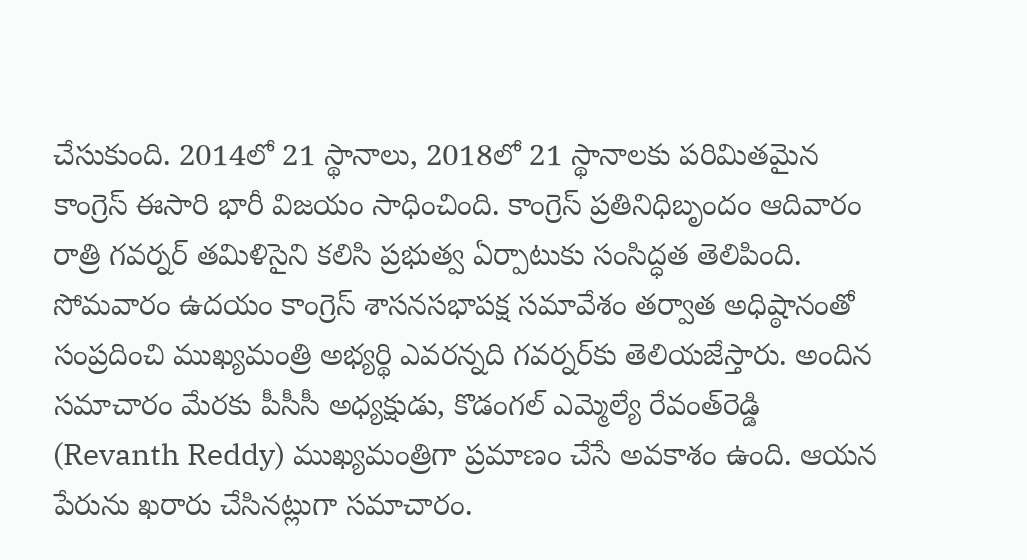చేసుకుంది. 2014లో 21 స్థానాలు, 2018లో 21 స్థానాలకు పరిమితమైన కాంగ్రెస్‌ ఈసారి భారీ విజయం సాధించింది. కాంగ్రెస్‌ ప్రతినిధిబృందం ఆదివారం రాత్రి గవర్నర్‌ తమిళిసైని కలిసి ప్రభుత్వ ఏర్పాటుకు సంసిద్ధత తెలిపింది. సోమవారం ఉదయం కాంగ్రెస్‌ శాసనసభాపక్ష సమావేశం తర్వాత అధిష్ఠానంతో సంప్రదించి ముఖ్యమంత్రి అభ్యర్థి ఎవరన్నది గవర్నర్‌కు తెలియజేస్తారు. అందిన సమాచారం మేరకు పీసీసీ అధ్యక్షుడు, కొడంగల్‌ ఎమ్మెల్యే రేవంత్‌రెడ్డి (Revanth Reddy) ముఖ్యమంత్రిగా ప్రమాణం చేసే అవకాశం ఉంది. ఆయన పేరును ఖరారు చేసినట్లుగా సమాచారం.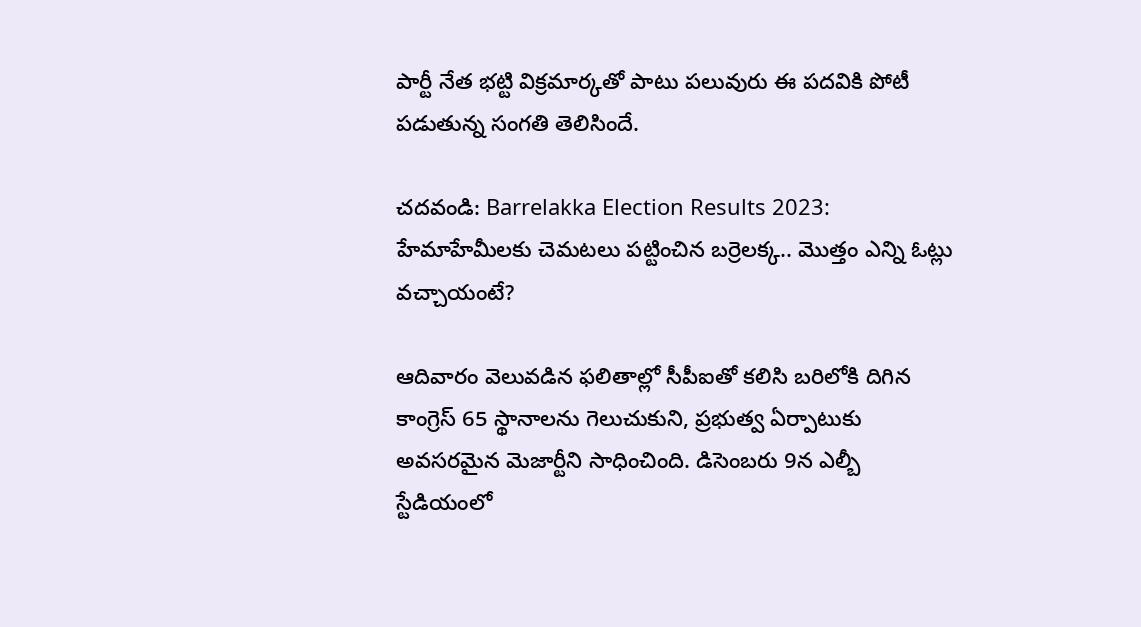పార్టీ నేత భట్టి విక్రమార్కతో పాటు పలువురు ఈ పదవికి పోటీ పడుతున్న సంగతి తెలిసిందే.

చదవండి: Barrelakka Election Results 2023: హేమాహేమీలకు చెమటలు పట్టించిన బర్రెలక్క.. మొత్తం ఎన్ని ఓట్లు వచ్చాయంటే?

ఆదివారం వెలువడిన ఫలితాల్లో సీపీఐతో కలిసి బరిలోకి దిగిన కాంగ్రెస్‌ 65 స్థానాలను గెలుచుకుని, ప్రభుత్వ ఏర్పాటుకు అవసరమైన మెజార్టీని సాధించింది. డిసెంబరు 9న ఎల్బీ స్టేడియంలో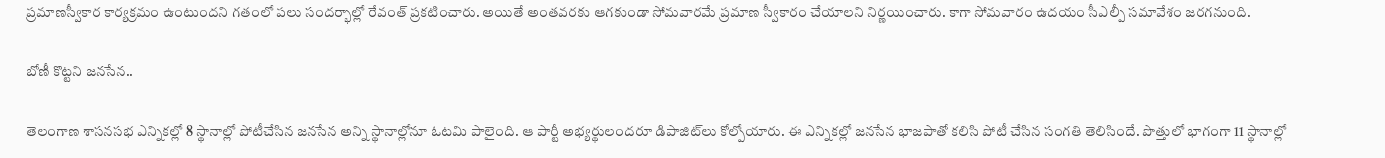ప్రమాణస్వీకార కార్యక్రమం ఉంటుందని గతంలో పలు సందర్భాల్లో రేవంత్‌ ప్రకటించారు. అయితే అంతవరకు ఆగకుండా సోమవారమే ప్రమాణ స్వీకారం చేయాలని నిర్ణయించారు. కాగా సోమవారం ఉదయం సీఎల్పీ సమావేశం జరగనుంది.

బోణీ కొట్టని జనసేన..

తెలంగాణ శాసనసభ ఎన్నికల్లో 8 స్థానాల్లో పోటీచేసిన జనసేన అన్ని స్థానాల్లోనూ ఓటమి పాలైంది. ఆ పార్టీ అభ్యర్థులందరూ డిపాజిట్‌లు కోల్పోయారు. ఈ ఎన్నికల్లో జనసేన భాజపాతో కలిసి పోటీ చేసిన సంగతి తెలిసిందే. పొత్తులో భాగంగా 11 స్థానాల్లో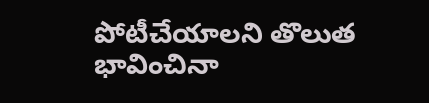పోటీచేయాలని తొలుత భావించినా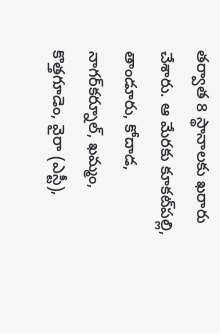తర్వాత 8 స్థానాలకు ఖరారు చేశారు. ఆ మేరకు కూకట్‌పల్లి, తాండూరు, కోదాడ, నాగర్‌కర్నూల్‌, ఖమ్మం, కొత్తగూడెం, వైరా (ఎస్టీ),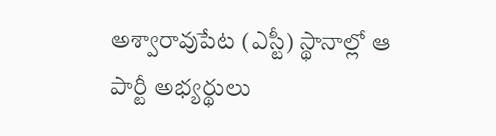అశ్వారావుపేట (ఎస్టీ) స్థానాల్లో ఆ పార్టీ అభ్యర్థులు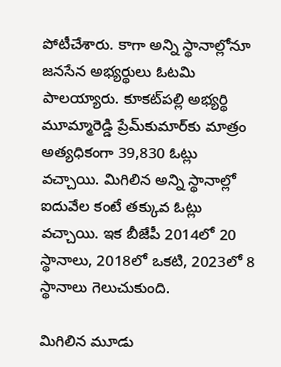పోటీచేశారు. కాగా అన్ని స్థానాల్లోనూ జనసేన అభ్యర్థులు ఓటమి పాలయ్యారు. కూకట్‌పల్లి అభ్యర్థి మూమ్మారెడ్డి ప్రేమ్‌కుమార్‌కు మాత్రం అత్యధికంగా 39,830 ఓట్లు వచ్చాయి. మిగిలిన అన్ని స్థానాల్లో ఐదువేల కంటే తక్కువ ఓట్లు వచ్చాయి. ఇక బీజేపీ 2014లో 20 స్థానాలు, 2018లో ఒకటి, 2023లో 8 స్థానాలు గెలుచుకుంది.

మిగిలిన మూడు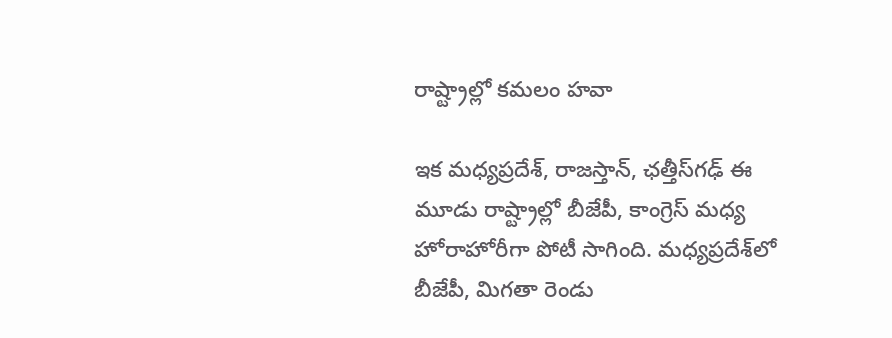రాష్ట్రాల్లో కమలం హవా

ఇక మధ్యప్రదేశ్, రాజస్తాన్, ఛత్తీస్‌గఢ్‌ ఈ మూడు రాష్ట్రాల్లో బీజేపీ, కాంగ్రెస్‌ మధ్య హోరాహోరీగా పోటీ సాగింది. మధ్యప్రదేశ్‌లో బీజేపీ, మిగతా రెండు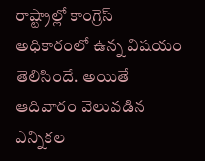రాష్ట్రాల్లో కాంగ్రెస్‌ అధికారంలో ఉన్న విషయం తెలిసిందే. అయితే ఆదివారం వెలువడిన ఎన్నికల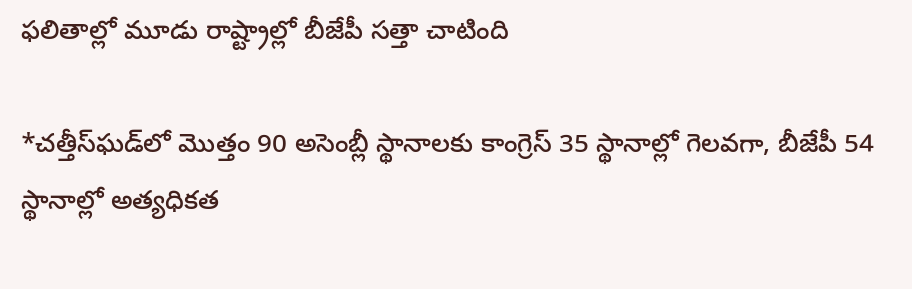ఫలితాల్లో మూడు రాష్ట్రాల్లో బీజేపీ సత్తా చాటింది

*చత్తీస్‌ఘడ్‌లో మొత్తం 90 అసెంబ్లీ స్థానాలకు కాంగ్రెస్‌ 35 స్థానాల్లో గెలవగా, బీజేపీ 54 స్థానాల్లో అత్యధికత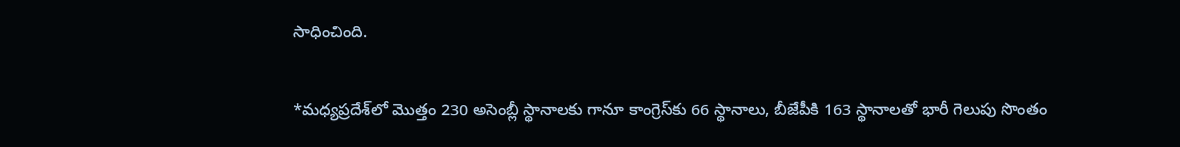సాధించింది.

*మధ్యప్రదేశ్‌లో మొత్తం 230 అసెంబ్లీ స్థానాలకు గానూ కాంగ్రెస్‌కు 66 స్థానాలు, బీజేపీకి 163 స్థానాలతో భారీ గెలుపు సొంతం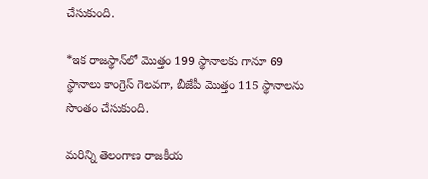చేసుకుంది.

*ఇక రాజస్థాన్‌లో మొత్తం 199 స్థానాలకు గానూ 69 స్థానాలు కాంగ్రెస్‌ గెలవగా, బీజేపీ మొత్తం 115 స్థానాలను సొంతం చేసుకుంది.

మరిన్ని తెలంగాణ రాజకీయ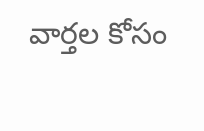వార్తల కోసం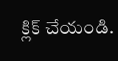క్లిక్‌ చేయండి.